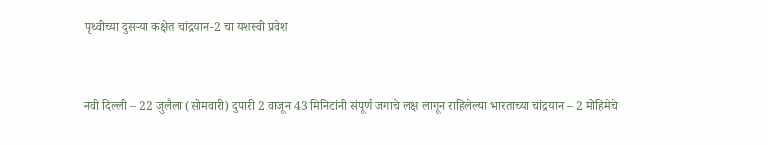पृथ्वीच्या दुसऱ्या कक्षेत चांद्रयान-2 चा यशस्वी प्रवेश


नवी दिल्ली – 22 जुलैला (सोमवारी) दुपारी 2 वाजून 43 मिनिटांनी संपूर्ण जगाचे लक्ष लागून राहिलेल्या भारताच्या चांद्रयान – 2 मोहिमेचे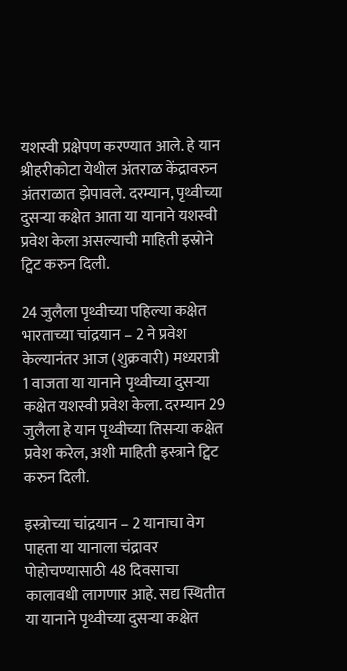यशस्वी प्रक्षेपण करण्यात आले. हे यान श्रीहरीकोटा येथील अंतराळ केंद्रावरुन अंतराळात झेपावले. दरम्यान, पृथ्वीच्या दुसऱ्या कक्षेत आता या यानाने यशस्वी प्रवेश केला असल्याची माहिती इस्रोने ट्विट करुन दिली.

24 जुलैला पृथ्वीच्या पहिल्या कक्षेत भारताच्या चांद्रयान – 2 ने प्रवेश केल्यानंतर आज (शुक्रवारी) मध्यरात्री 1 वाजता या यानाने पृथ्वीच्या दुसऱ्या कक्षेत यशस्वी प्रवेश केला. दरम्यान 29 जुलैला हे यान पृथ्वीच्या तिसऱ्या कक्षेत प्रवेश करेल, अशी माहिती इस्त्राने ट्विट करुन दिली.

इस्त्रोच्या चांद्रयान – 2 यानाचा वेग पाहता या यानाला चंद्रावर पोहोचण्यासाठी 48 दिवसाचा कालावधी लागणार आहे. सद्य स्थितीत या यानाने पृथ्वीच्या दुसऱ्या कक्षेत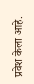प्रवेश केला आहे.